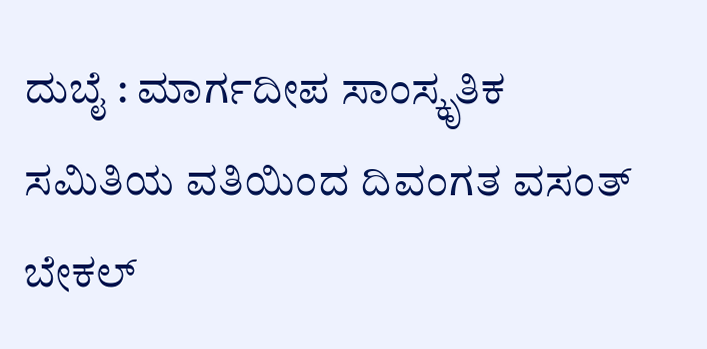ದುಬೈ : ಮಾರ್ಗದೀಪ ಸಾಂಸ್ಕೃತಿಕ ಸಮಿತಿಯ ವತಿಯಿಂದ ದಿವಂಗತ ವಸಂತ್ ಬೇಕಲ್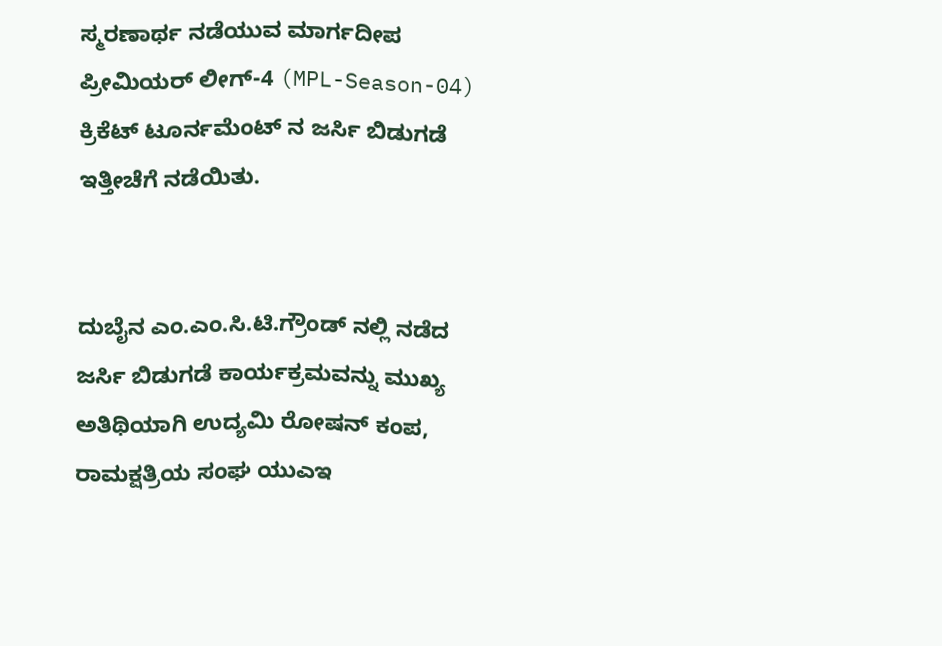ಸ್ಮರಣಾರ್ಥ ನಡೆಯುವ ಮಾರ್ಗದೀಪ ಪ್ರೀಮಿಯರ್ ಲೀಗ್-4 (MPL-Season-04) ಕ್ರಿಕೆಟ್ ಟೂರ್ನಮೆಂಟ್ ನ ಜರ್ಸಿ ಬಿಡುಗಡೆ ಇತ್ತೀಚೆಗೆ ನಡೆಯಿತು.


ದುಬೈನ ಎಂ.ಎಂ.ಸಿ.ಟಿ.ಗ್ರೌಂಡ್ ನಲ್ಲಿ ನಡೆದ ಜರ್ಸಿ ಬಿಡುಗಡೆ ಕಾರ್ಯಕ್ರಮವನ್ನು ಮುಖ್ಯ ಅತಿಥಿಯಾಗಿ ಉದ್ಯಮಿ ರೋಷನ್ ಕಂಪ, ರಾಮಕ್ಷತ್ರಿಯ ಸಂಘ ಯುಎಇ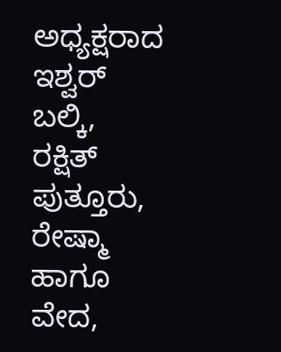ಅಧ್ಯಕ್ಷರಾದ ಇಶ್ವರ್ ಬಲ್ಕಿ, ರಕ್ಷಿತ್ ಪುತ್ತೂರು, ರೇಷ್ಮಾ ಹಾಗೂ ವೇದ,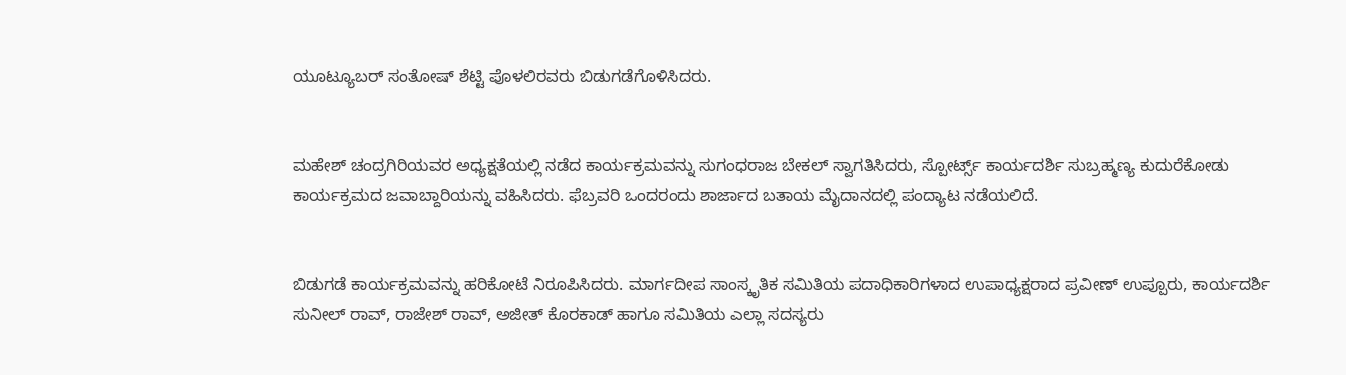ಯೂಟ್ಯೂಬರ್ ಸಂತೋಷ್ ಶೆಟ್ಟಿ ಪೊಳಲಿರವರು ಬಿಡುಗಡೆಗೊಳಿಸಿದರು.


ಮಹೇಶ್ ಚಂದ್ರಗಿರಿಯವರ ಅಧ್ಯಕ್ಷತೆಯಲ್ಲಿ ನಡೆದ ಕಾರ್ಯಕ್ರಮವನ್ನು ಸುಗಂಧರಾಜ ಬೇಕಲ್ ಸ್ವಾಗತಿಸಿದರು, ಸ್ಪೋರ್ಟ್ಸ್ ಕಾರ್ಯದರ್ಶಿ ಸುಬ್ರಹ್ಮಣ್ಯ ಕುದುರೆಕೋಡು ಕಾರ್ಯಕ್ರಮದ ಜವಾಬ್ದಾರಿಯನ್ನು ವಹಿಸಿದರು. ಫೆಬ್ರವರಿ ಒಂದರಂದು ಶಾರ್ಜಾದ ಬತಾಯ ಮೈದಾನದಲ್ಲಿ ಪಂದ್ಯಾಟ ನಡೆಯಲಿದೆ.


ಬಿಡುಗಡೆ ಕಾರ್ಯಕ್ರಮವನ್ನು ಹರಿಕೋಟೆ ನಿರೂಪಿಸಿದರು. ಮಾರ್ಗದೀಪ ಸಾಂಸ್ಕೃತಿಕ ಸಮಿತಿಯ ಪದಾಧಿಕಾರಿಗಳಾದ ಉಪಾಧ್ಯಕ್ಷರಾದ ಪ್ರವೀಣ್ ಉಪ್ಪೂರು, ಕಾರ್ಯದರ್ಶಿ ಸುನೀಲ್ ರಾವ್, ರಾಜೇಶ್ ರಾವ್, ಅಜೀತ್ ಕೊರಕಾಡ್ ಹಾಗೂ ಸಮಿತಿಯ ಎಲ್ಲಾ ಸದಸ್ಯರು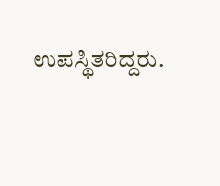ಉಪಸ್ಥಿತರಿದ್ದರು.